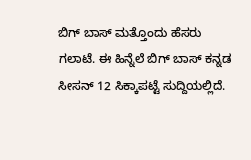ಬಿಗ್ ಬಾಸ್ ಮತ್ತೊಂದು ಹೆಸರು ಗಲಾಟೆ. ಈ ಹಿನ್ನೆಲೆ ಬಿಗ್ ಬಾಸ್ ಕನ್ನಡ ಸೀಸನ್ 12 ಸಿಕ್ಕಾಪಟ್ಟೆ ಸುದ್ದಿಯಲ್ಲಿದೆ.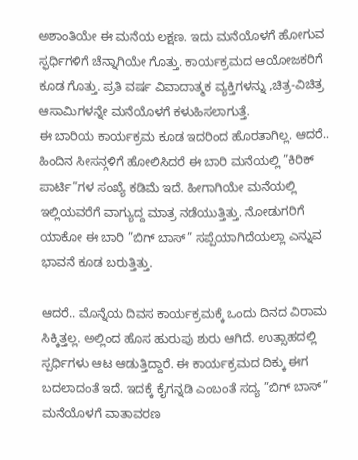ಅಶಾಂತಿಯೇ ಈ ಮನೆಯ ಲಕ್ಷಣ. ಇದು ಮನೆಯೊಳಗೆ ಹೋಗುವ ಸ್ಫರ್ಧಿಗಳಿಗೆ ಚೆನ್ನಾಗಿಯೇ ಗೊತ್ತು. ಕಾರ್ಯಕ್ರಮದ ಆಯೋಜಕರಿಗೆ ಕೂಡ ಗೊತ್ತು. ಪ್ರತಿ ವರ್ಷ ವಿವಾದಾತ್ಮಕ ವ್ಯಕ್ತಿಗಳನ್ನು ,ಚಿತ್ರ-ವಿಚಿತ್ರ ಆಸಾಮಿಗಳನ್ನೇ ಮನೆಯೊಳಗೆ ಕಳುಹಿಸಲಾಗುತ್ತೆ.
ಈ ಬಾರಿಯ ಕಾರ್ಯಕ್ರಮ ಕೂಡ ಇದರಿಂದ ಹೊರತಾಗಿಲ್ಲ. ಆದರೆ.. ಹಿಂದಿನ ಸೀಸನ್ಗಳಿಗೆ ಹೋಲಿಸಿದರೆ ಈ ಬಾರಿ ಮನೆಯಲ್ಲಿ ”ಕಿರಿಕ್ ಪಾರ್ಟಿ”ಗಳ ಸಂಖ್ಯೆ ಕಡಿಮೆ ಇದೆ. ಹೀಗಾಗಿಯೇ ಮನೆಯಲ್ಲಿ ಇಲ್ಲಿಯವರೆಗೆ ವಾಗ್ಯುದ್ದ ಮಾತ್ರ ನಡೆಯುತ್ತಿತ್ತು. ನೋಡುಗರಿಗೆ ಯಾಕೋ ಈ ಬಾರಿ ”ಬಿಗ್ ಬಾಸ್” ಸಪ್ಪೆಯಾಗಿದೆಯಲ್ಲಾ ಎನ್ನುವ ಭಾವನೆ ಕೂಡ ಬರುತ್ತಿತ್ತು.

ಆದರೆ.. ಮೊನ್ನೆಯ ದಿವಸ ಕಾರ್ಯಕ್ರಮಕ್ಕೆ ಒಂದು ದಿನದ ವಿರಾಮ ಸಿಕ್ಕಿತ್ತಲ್ಲ. ಅಲ್ಲಿಂದ ಹೊಸ ಹುರುಪು ಶುರು ಆಗಿದೆ. ಉತ್ಸಾಹದಲ್ಲಿ ಸ್ಪರ್ಧಿಗಳು ಆಟ ಆಡುತ್ತಿದ್ದಾರೆ. ಈ ಕಾರ್ಯಕ್ರಮದ ದಿಕ್ಕು ಈಗ ಬದಲಾದಂತೆ ಇದೆ. ಇದಕ್ಕೆ ಕೈಗನ್ನಡಿ ಎಂಬಂತೆ ಸದ್ಯ ”ಬಿಗ್ ಬಾಸ್” ಮನೆಯೊಳಗೆ ವಾತಾವರಣ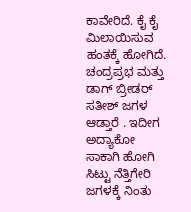ಕಾವೇರಿದೆ. ಕೈ ಕೈ ಮಿಲಾಯಿಸುವ ಹಂತಕ್ಕೆ ಹೋಗಿದೆ.
ಚಂದ್ರಪ್ರಭ ಮತ್ತು ಡಾಗ್ ಬ್ರೀಡರ್ ಸತೀಶ್ ಜಗಳ ಆಡ್ತಾರೆ . ಇದೀಗ ಅದ್ಯಾಕೋ ಸಾಕಾಗಿ ಹೋಗಿ ಸಿಟ್ಟು ನೆತ್ತಿಗೇರಿ ಜಗಳಕ್ಕೆ ನಿಂತು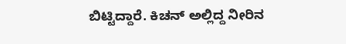ಬಿಟ್ಟಿದ್ದಾರೆ. ಕಿಚನ್ ಅಲ್ಲಿದ್ದ ನೀರಿನ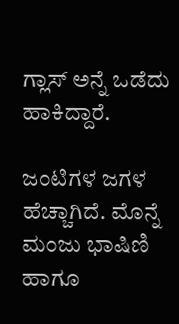ಗ್ಲಾಸ್ ಅನ್ನೆ ಒಡೆದು ಹಾಕಿದ್ದಾರೆ.

ಜಂಟಿಗಳ ಜಗಳ ಹೆಚ್ಚಾಗಿದೆ. ಮೊನ್ನೆ ಮಂಜು ಭಾಷಿಣಿ ಹಾಗೂ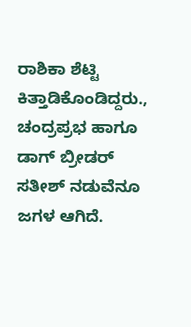ರಾಶಿಕಾ ಶೆಟ್ಟಿ ಕಿತ್ತಾಡಿಕೊಂಡಿದ್ದರು., ಚಂದ್ರಪ್ರಭ ಹಾಗೂ ಡಾಗ್ ಬ್ರೀಡರ್ ಸತೀಶ್ ನಡುವೆನೂ ಜಗಳ ಆಗಿದೆ.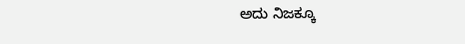ಅದು ನಿಜಕ್ಕೂ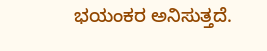ಭಯಂಕರ ಅನಿಸುತ್ತದೆ.